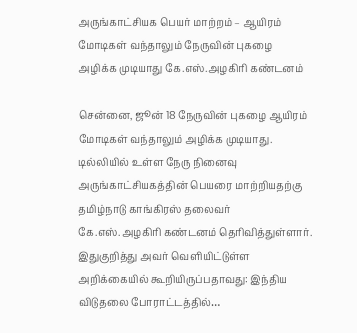அருங்காட்சியக பெயர் மாற்றம் – ஆயிரம் மோடிகள் வந்தாலும் நேருவின் புகழை அழிக்க முடியாது கே.எஸ்.அழகிரி கண்டனம்

சென்னை, ஜூன் 18 நேருவின் புகழை ஆயிரம் மோடிகள் வந்தாலும் அழிக்க முடியாது. டில்லியில் உள்ள நேரு நினைவு அருங்காட்சியகத்தின் பெயரை மாற்றியதற்கு தமிழ்நாடு காங்கிரஸ் தலைவர் கே.எஸ்.அழகிரி கண்டனம் தெரிவித்துள்ளார். இதுகுறித்து அவர் வெளியிட்டுள்ள அறிக்கையில் கூறியிருப்பதாவது: இந்திய விடுதலை போராட்டத்தில்…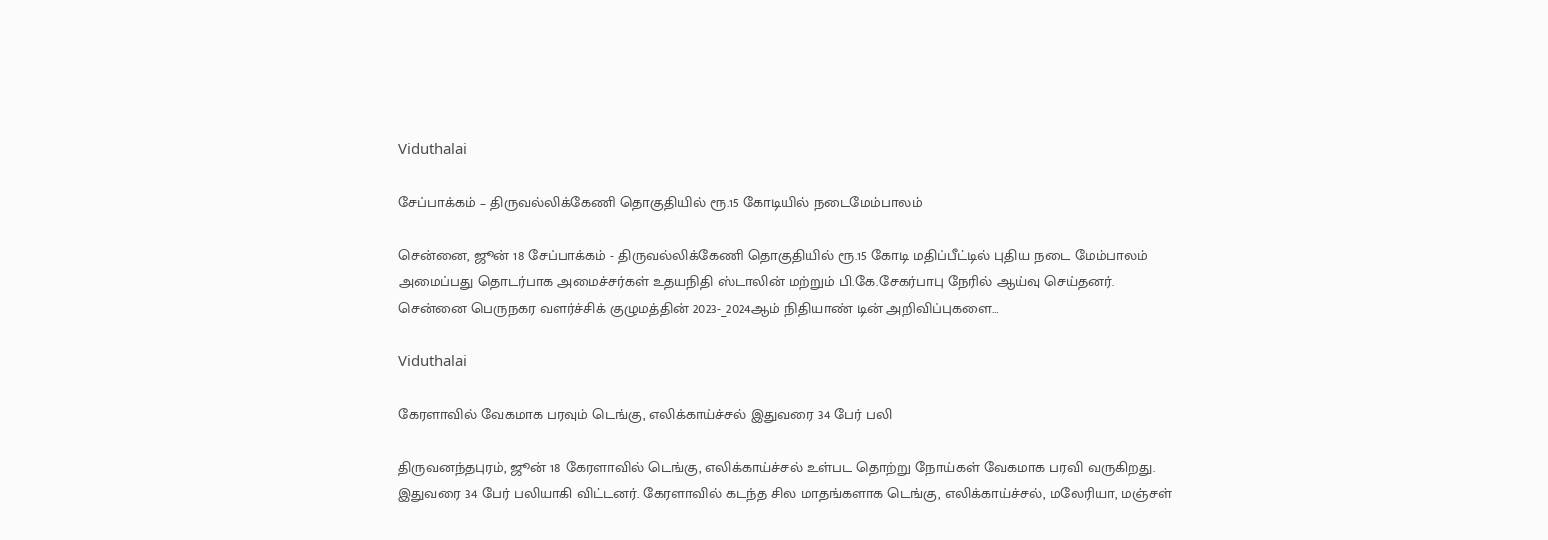Viduthalai

சேப்பாக்கம் – திருவல்லிக்கேணி தொகுதியில் ரூ.15 கோடியில் நடைமேம்பாலம்

சென்னை, ஜூன் 18 சேப்பாக்கம் - திருவல்லிக்கேணி தொகுதியில் ரூ.15 கோடி மதிப்பீட்டில் புதிய நடை மேம்பாலம் அமைப்பது தொடர்பாக அமைச்சர்கள் உதயநிதி ஸ்டாலின் மற்றும் பி.கே.சேகர்பாபு நேரில் ஆய்வு செய்தனர். சென்னை பெருநகர வளர்ச்சிக் குழுமத்தின் 2023-_2024ஆம் நிதியாண் டின் அறிவிப்புகளை…

Viduthalai

கேரளாவில் வேகமாக பரவும் டெங்கு, எலிக்காய்ச்சல் இதுவரை 34 பேர் பலி

திருவனந்தபுரம், ஜூன் 18 கேரளாவில் டெங்கு, எலிக்காய்ச்சல் உள்பட தொற்று நோய்கள் வேகமாக பரவி வருகிறது. இதுவரை 34 பேர் பலியாகி விட்டனர். கேரளாவில் கடந்த சில மாதங்களாக டெங்கு, எலிக்காய்ச்சல், மலேரியா, மஞ்சள்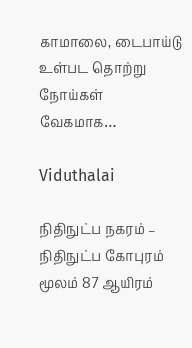காமாலை, டைபாய்டு உள்பட தொற்று நோய்கள் வேகமாக…

Viduthalai

நிதிநுட்ப நகரம் – நிதிநுட்ப கோபுரம் மூலம் 87 ஆயிரம்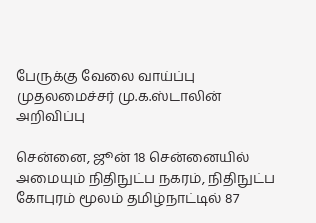பேருக்கு வேலை வாய்ப்பு முதலமைச்சர் மு.க.ஸ்டாலின் அறிவிப்பு

சென்னை, ஜூன் 18 சென்னையில் அமையும் நிதிநுட்ப நகரம், நிதிநுட்ப கோபுரம் மூலம் தமிழ்நாட்டில் 87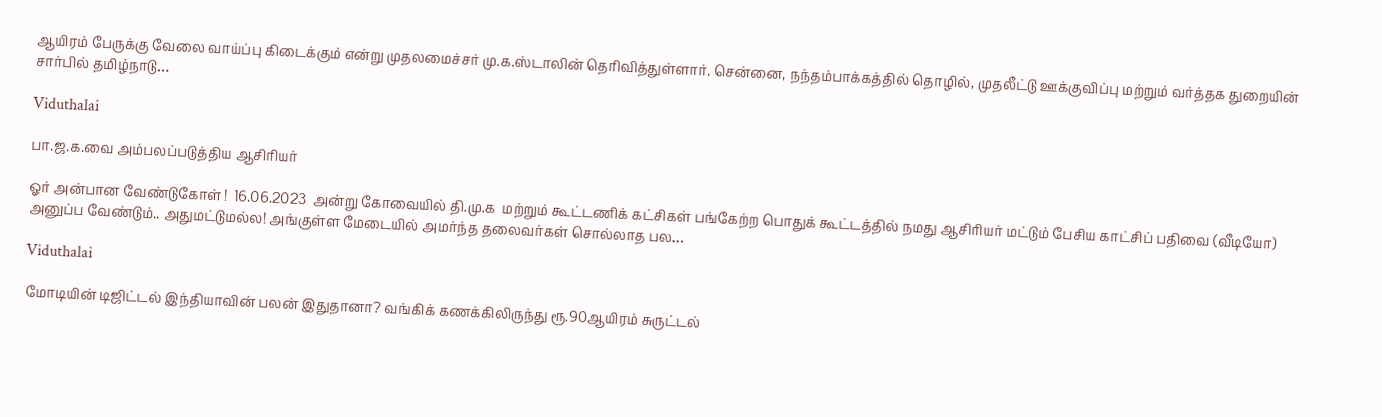ஆயிரம் பேருக்கு வேலை வாய்ப்பு கிடைக்கும் என்று முதலமைச்சர் மு.க.ஸ்டாலின் தெரிவித்துள்ளார். சென்னை, நந்தம்பாக்கத்தில் தொழில், முதலீட்டு ஊக்குவிப்பு மற்றும் வர்த்தக துறையின் சார்பில் தமிழ்நாடு…

Viduthalai

பா.ஜ.க.வை அம்பலப்படுத்திய ஆசிரியர்

ஓர் அன்பான வேண்டுகோள் !  16.06.2023  அன்று கோவையில் தி.மு.க  மற்றும் கூட்டணிக் கட்சிகள் பங்கேற்ற பொதுக் கூட்டத்தில் நமது ஆசிரியர் மட்டும் பேசிய காட்சிப் பதிவை (வீடியோ) அனுப்ப வேண்டும்.. அதுமட்டுமல்ல! அங்குள்ள மேடையில் அமர்ந்த தலைவர்கள் சொல்லாத பல…

Viduthalai

மோடியின் டிஜிட்டல் இந்தியாவின் பலன் இதுதானா? வங்கிக் கணக்கிலிருந்து ரூ.90ஆயிரம் சுருட்டல்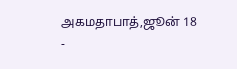அகமதாபாத்,ஜூன் 18 -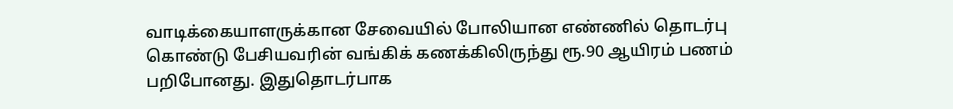வாடிக்கையாளருக்கான சேவையில் போலியான எண்ணில் தொடர்பு கொண்டு பேசியவரின் வங்கிக் கணக்கிலிருந்து ரூ.90 ஆயிரம் பணம் பறிபோனது. இதுதொடர்பாக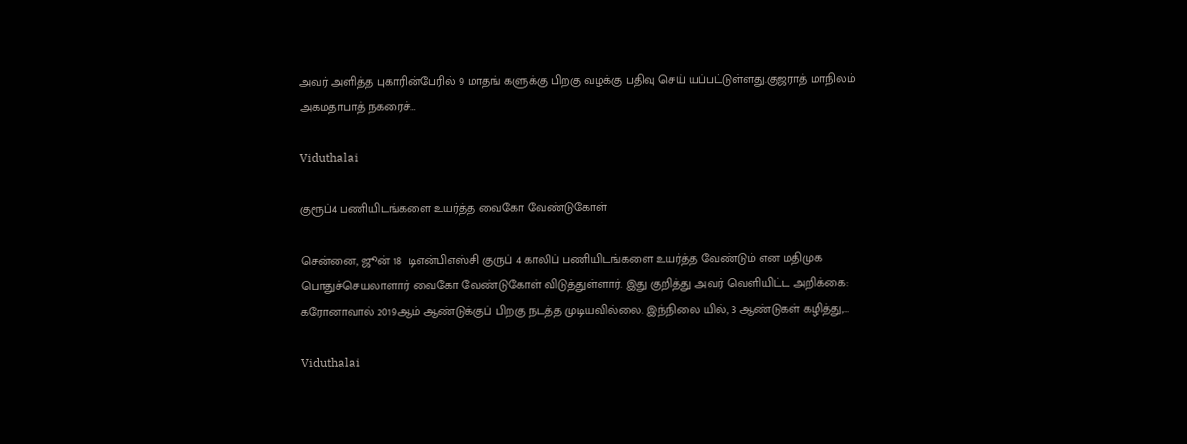அவர் அளித்த புகாரின்பேரில் 9 மாதங் களுக்கு பிறகு வழக்கு பதிவு செய் யப்பட்டுள்ளது.குஜராத் மாநிலம் அகமதாபாத் நகரைச்…

Viduthalai

குரூப்4 பணியிடங்களை உயர்த்த வைகோ வேண்டுகோள்

சென்னை, ஜூன் 18  டிஎன்பிஎஸ்சி குருப் 4 காலிப் பணியிடங்களை உயர்த்த வேண்டும் என மதிமுக பொதுச்செயலாளார் வைகோ வேண்டுகோள் விடுத்துள்ளார். இது குறித்து அவர் வெளியிட்ட அறிக்கை: கரோனாவால் 2019ஆம் ஆண்டுக்குப் பிறகு நடத்த முடியவில்லை. இந்நிலை யில், 3 ஆண்டுகள் கழித்து,…

Viduthalai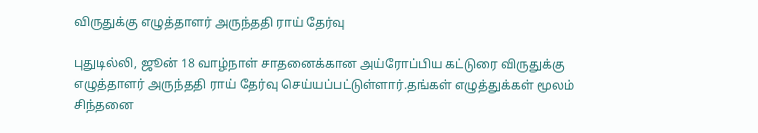விருதுக்கு எழுத்தாளர் அருந்ததி ராய் தேர்வு

புதுடில்லி, ஜூன் 18 வாழ்நாள் சாதனைக்கான அய்ரோப்பிய கட்டுரை விருதுக்கு எழுத்தாளர் அருந்ததி ராய் தேர்வு செய்யப்பட்டுள்ளார்.தங்கள் எழுத்துக்கள் மூலம் சிந்தனை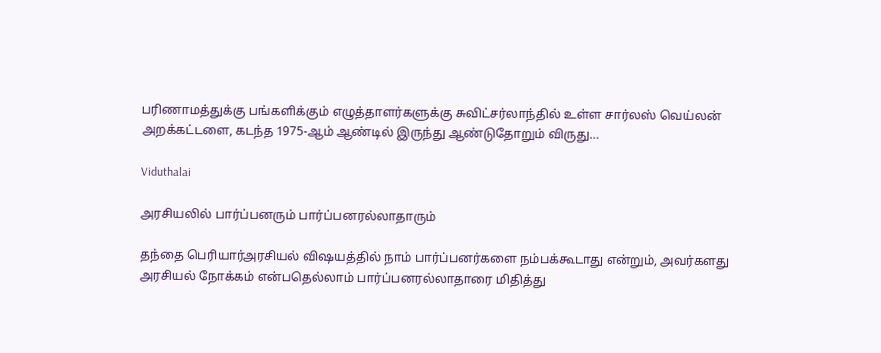பரிணாமத்துக்கு பங்களிக்கும் எழுத்தாளர்களுக்கு சுவிட்சர்லாந்தில் உள்ள சார்லஸ் வெய்லன் அறக்கட்டளை, கடந்த 1975-ஆம் ஆண்டில் இருந்து ஆண்டுதோறும் விருது…

Viduthalai

அரசியலில் பார்ப்பனரும் பார்ப்பனரல்லாதாரும்

தந்தை பெரியார்அரசியல் விஷயத்தில் நாம் பார்ப்பனர்களை நம்பக்கூடாது என்றும், அவர்களது அரசியல் நோக்கம் என்பதெல்லாம் பார்ப்பனரல்லாதாரை மிதித்து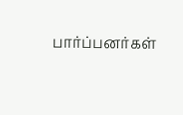பார்ப்பனர்கள்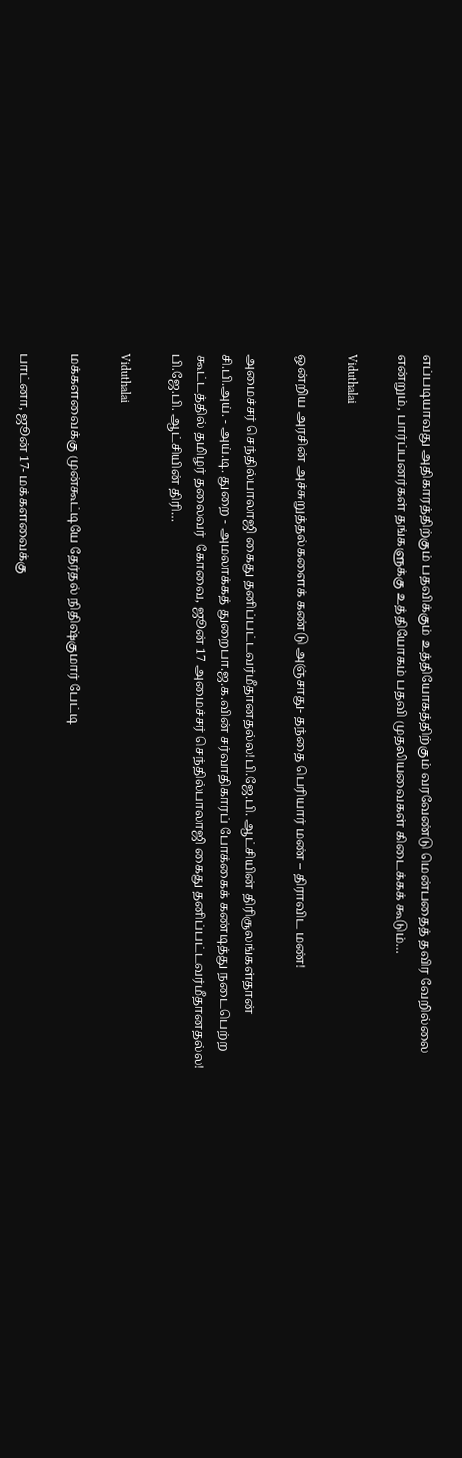எப்படியாவது அதிகாரத்திற்கும் பதவிக்கும் உத்தியோகத்திற்கும் வரவேண்டு மென்பதைத் தவிர வேறில்லை என்றும், பார்ப்பனர்கள் தங்களுக்கு உத்தியோகம் பதவி முதலியவைகள் கிடைக்கக் கூடும்…

Viduthalai

ஒன்றிய அரசின் அச்சுறுத்தல்களைக் கண்டு அஞ்சாது- தந்தை பெரியார் மண் – திராவிட மண்!

அமைச்சர் செந்தில்பாலாஜி கைது தனிப்பட்டவர்மீதானதல்ல!பி.ஜே.பி. ஆட்சியின் திரிசூலங்கள்தான் சி.பி.அய். - அய்.டி. துறை - அமலாக்கத் துறைபா.ஜ.க.வின் சர்வாதிகாரப் போக்கைக் கண்டித்து நடைபெற்ற கூட்டத்தில் தமிழர் தலைவர்  கோவை, ஜூன் 17 அமைச்சர் செந்தில்பாலாஜி கைது தனிப்பட்டவர்மீதானதல்ல! பி.ஜே.பி. ஆட்சியின் திரி…

Viduthalai

மக்களவைக்கு முன்கூட்டியே தேர்தல் நிதிஷ்குமார் பேட்டி

பாட்னா, ஜூன் 17- மக்களவைக்கு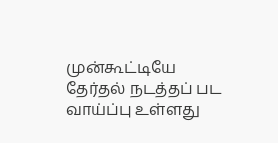முன்கூட்டியே தேர்தல் நடத்தப் பட வாய்ப்பு உள்ளது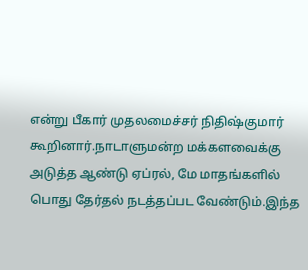என்று பீகார் முதலமைச்சர் நிதிஷ்குமார் கூறினார்.நாடாளுமன்ற மக்களவைக்கு அடுத்த ஆண்டு ஏப்ரல், மே மாதங்களில் பொது தேர்தல் நடத்தப்பட வேண்டும்.இந்த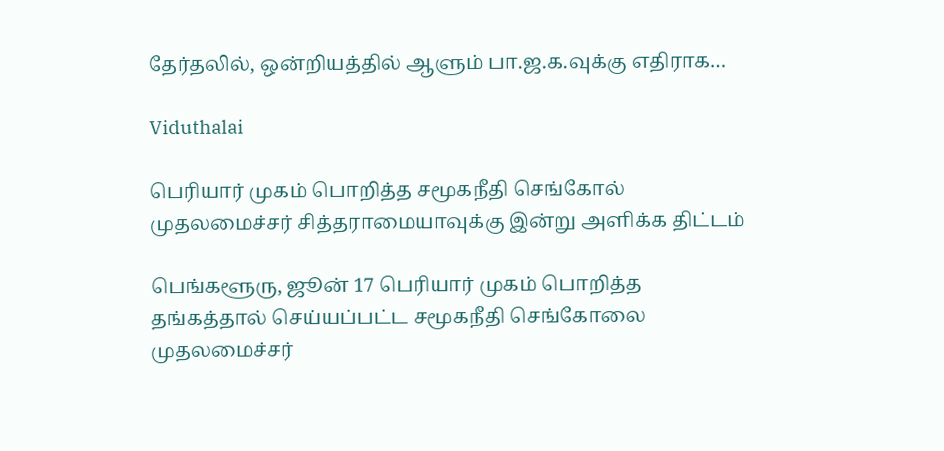தேர்தலில், ஒன்றியத்தில் ஆளும் பா.ஜ.க.வுக்கு எதிராக…

Viduthalai

பெரியார் முகம் பொறித்த சமூகநீதி செங்கோல் முதலமைச்சர் சித்தராமையாவுக்கு இன்று அளிக்க திட்டம்

பெங்களூரு, ஜூன் 17 பெரியார் முகம் பொறித்த தங்கத்தால் செய்யப்பட்ட சமூகநீதி செங்கோலை முதலமைச்சர்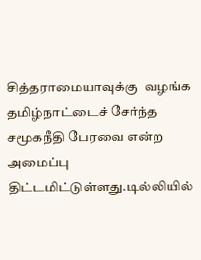சித்தராமையாவுக்கு  வழங்க தமிழ்நாட்டைச் சேர்ந்த சமூகநீதி பேரவை என்ற அமைப்பு திட்டமிட்டுள்ளது.டில்லியில்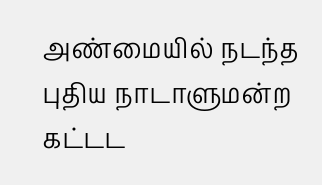அண்மையில் நடந்த புதிய நாடாளுமன்ற கட்டட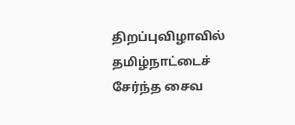திறப்புவிழாவில் தமிழ்நாட்டைச் சேர்ந்த சைவ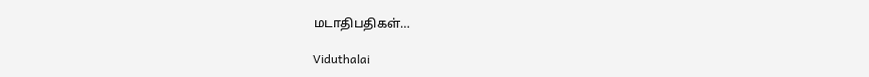மடாதிபதிகள்…

Viduthalai